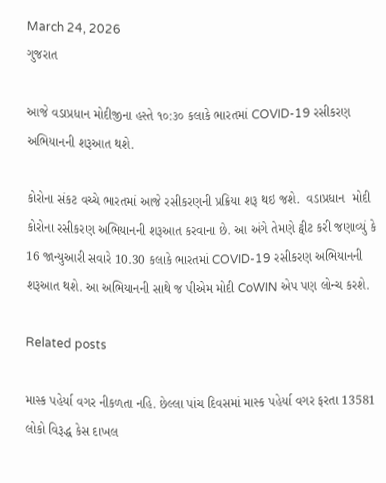March 24, 2026
ગુજરાત

આજે વડાપ્રધાન મોદીજીના હસ્તે ૧૦:૩૦ કલાકે ભારતમાં COVID-19 રસીકરણ અભિયાનની શરૂઆત થશે.

કોરોના સંકટ વચ્ચે ભારતમાં આજે રસીકરણની પ્રક્રિયા શરૂ થઇ જશે.  વડાપ્રધાન  મોદી કોરોના રસીકરણ અભિયાનની શરૂઆત કરવાના છે. આ અંગે તેમણે ટ્વીટ કરી જણાવ્યું કે 16 જાન્યુઆરી સવારે 10.30 કલાકે ભારતમાં COVID-19 રસીકરણ અભિયાનની શરૂઆત થશે. આ અભિયાનની સાથે જ પીએમ મોદી CoWIN એપ પણ લોન્ચ કરશે.

Related posts

માસ્ક પહેર્યા વગર નીકળતા નહિ. છેલ્લા પાંચ દિવસમાં માસ્‍ક પહેર્યા વગર ફરતા 13581 લોકો વિરૂદ્ધ કેસ દાખલ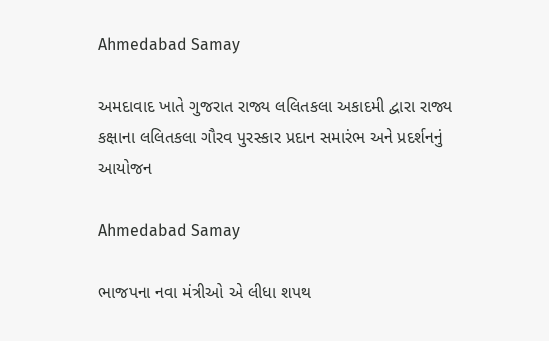Ahmedabad Samay

અમદાવાદ ખાતે ગુજરાત રાજ્ય લલિતકલા અકાદમી દ્વારા રાજ્ય કક્ષાના લલિતકલા ગૌરવ પુરસ્કાર પ્રદાન સમારંભ અને પ્રદર્શનનું આયોજન

Ahmedabad Samay

ભાજપના નવા મંત્રીઓ એ લીધા શપથ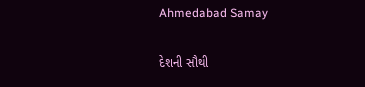Ahmedabad Samay

દેશની સૌથી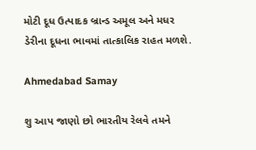મોટી દૂધ ઉત્‍પાદક બ્રાન્‍ડ અમૂલ અને મધર ડેરીના દૂધના ભાવમાં તાત્‍કાલિક રાહત મળશે.

Ahmedabad Samay

શુ આપ જાણો છો ભારતીય રેલવે તમને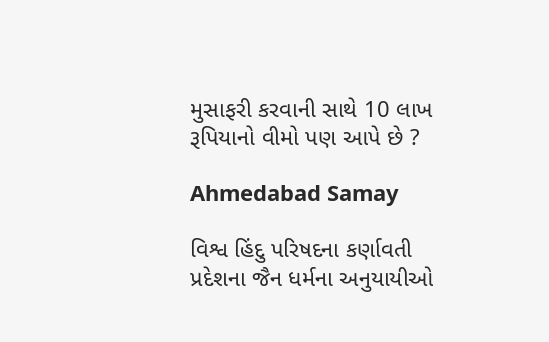મુસાફરી કરવાની સાથે 10 લાખ રૂપિયાનો વીમો પણ આપે છે ?

Ahmedabad Samay

વિશ્વ હિંદુ પરિષદના કર્ણાવતી પ્રદેશના જૈન ધર્મના અનુયાયીઓ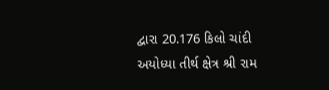દ્વારા 20.176 કિલો ચાંદી અયોધ્યા તીર્થ ક્ષેત્ર શ્રી રામ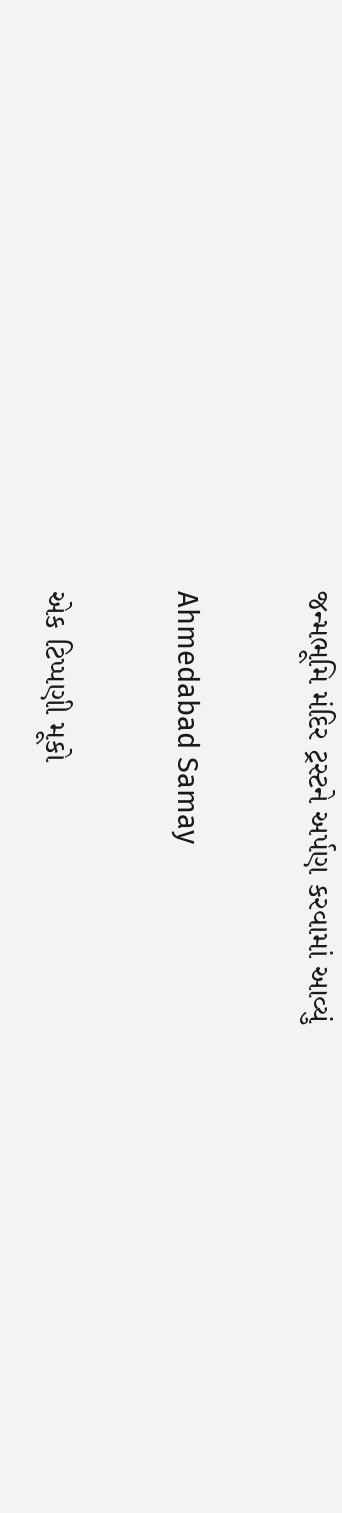જન્મભૂમિ મંદિર ટ્રસ્ટને અર્પણ કરવામાં આવ્યું

Ahmedabad Samay

એક ટિપ્પણી મૂકો